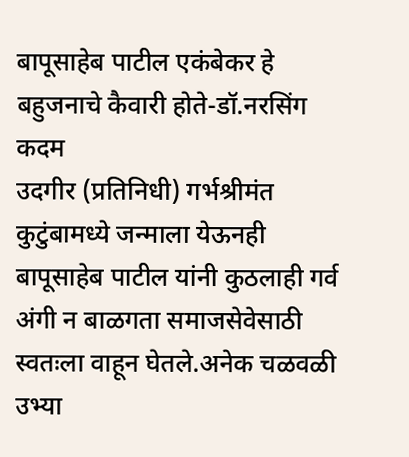बापूसाहेब पाटील एकंबेकर हे बहुजनाचे कैवारी होते-डॉ.नरसिंग कदम
उदगीर (प्रतिनिधी) गर्भश्रीमंत कुटुंबामध्ये जन्माला येऊनही बापूसाहेब पाटील यांनी कुठलाही गर्व अंगी न बाळगता समाजसेवेसाठी स्वतःला वाहून घेतले.अनेक चळवळी उभ्या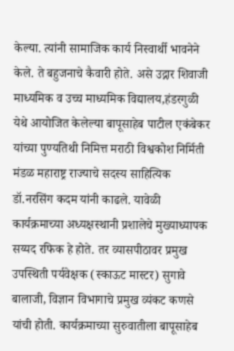केल्या. त्यांनी सामाजिक कार्य निस्वार्थी भावनेने केले. ते बहुजनाचे कैवारी होते. असे उद्गार शिवाजी माध्यमिक व उच्च माध्यमिक विद्यालय,हंडरगुळी येथे आयोजित केलेल्या बापूसाहेब पाटील एकंबेकर यांच्या पुण्यतिथी निमित्त मराठी विश्वकोश निर्मिती मंडळ महाराष्ट्र राज्याचे सदस्य साहित्यिक डॉ.नरसिंग कदम यांनी काढले. यावेळी कार्यक्रमाच्या अध्यक्षस्थानी प्रशालेचे मुख्याध्यापक सय्यद रफिक हे होते. तर व्यासपीठावर प्रमुख उपस्थिती पर्यवेक्षक (स्काऊट मास्टर) सुगावे बालाजी, विज्ञान विभागाचे प्रमुख व्यंकट कणसे यांची होती. कार्यक्रमाच्या सुरुवातीला बापूसाहेब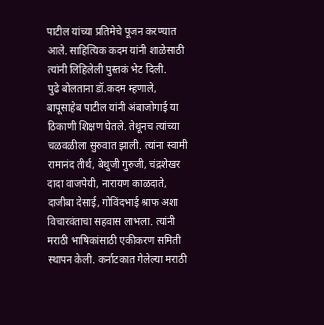पाटील यांच्या प्रतिमेचे पूजन करण्यात आले. साहित्यिक कदम यांनी शाळेसाठी त्यांनी लिहिलेली पुस्तकं भेट दिली.
पुढे बोलताना डॉ.कदम म्हणाले, बापूसाहेब पाटील यांनी अंबाजोगाई या ठिकाणी शिक्षण घेतले. तेथूनच त्यांच्या चळवळीला सुरुवात झाली. त्यांना स्वामी रामानंद तीर्थ, बेथुजी गुरुजी, चंद्रशेखर दादा वाजपेयी, नारायण काळदाते, दाजीबा देसाई, गोविंदभाई श्राफ अशा विचारवंताचा सहवास लाभला. त्यांनी मराठी भाषिकांसाठी एकीकरण समिती स्थापन केली. कर्नाटकात गेलेल्या मराठी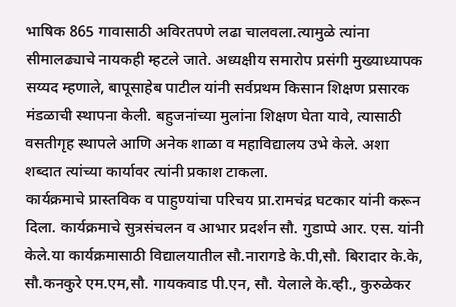भाषिक 865 गावासाठी अविरतपणे लढा चालवला.त्यामुळे त्यांना सीमालढ्याचे नायकही म्हटले जाते. अध्यक्षीय समारोप प्रसंगी मुख्याध्यापक सय्यद म्हणाले, बापूसाहेब पाटील यांनी सर्वप्रथम किसान शिक्षण प्रसारक मंडळाची स्थापना केली. बहुजनांच्या मुलांना शिक्षण घेता यावे, त्यासाठी वसतीगृह स्थापले आणि अनेक शाळा व महाविद्यालय उभे केले. अशा शब्दात त्यांच्या कार्यावर त्यांनी प्रकाश टाकला.
कार्यक्रमाचे प्रास्तविक व पाहुण्यांचा परिचय प्रा.रामचंद्र घटकार यांनी करून दिला. कार्यक्रमाचे सुत्रसंचलन व आभार प्रदर्शन सौ. गुडाप्पे आर. एस. यांनी केले.या कार्यक्रमासाठी विद्यालयातील सौ.नारागडे के.पी,सौ. बिरादार के.के, सौ.कनकुरे एम.एम,सौ. गायकवाड पी.एन, सौ. येलाले के.व्ही., कुरुळेकर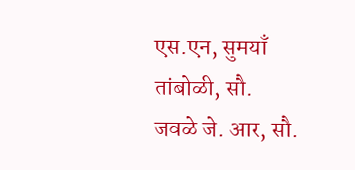एस.एन, सुमयाँ तांबोळी, सौ. जवळे जे. आर, सौ.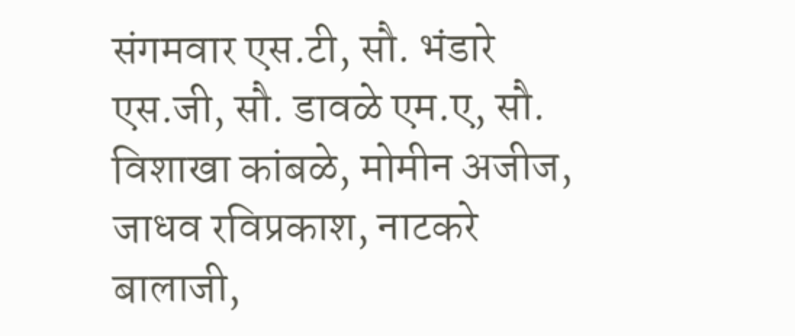संगमवार एस.टी, सौ. भंडारे एस.जी, सौ. डावळे एम.ए, सौ. विशाखा कांबळे, मोमीन अजीज, जाधव रविप्रकाश, नाटकरे बालाजी,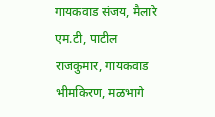गायकवाड संजय, मैलारे एम.टी, पाटील राजकुमार, गायकवाड भीमकिरण, मळभागे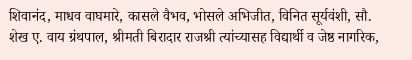शिवानंद, माधव वाघमारे, कासले वैभव, भोसले अभिजीत, विनित सूर्यवंशी, सौ. शेख ए. वाय ग्रंथपाल, श्रीमती बिरादार राजश्री त्यांच्यासह विद्यार्थी व जेष्ठ नागरिक,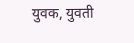युवक, युवती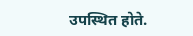उपस्थित होते.